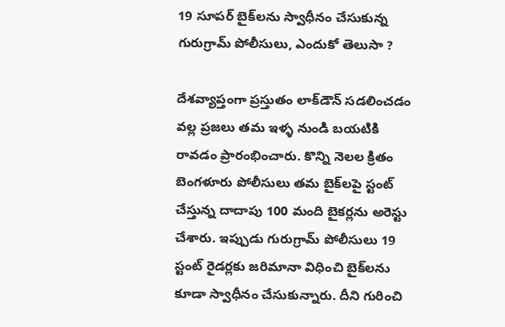19 సూపర్ బైక్‌లను స్వాధీనం చేసుకున్న గురుగ్రామ్ పోలీసులు, ఎందుకో తెలుసా ?

దేశవ్యాప్తంగా ప్రస్తుతం లాక్‌డౌన్ సడలించడం వల్ల ప్రజలు తమ ఇళ్ళ నుండి బయటికి రావడం ప్రారంభించారు. కొన్ని నెలల క్రితం బెంగళూరు పోలీసులు తమ బైక్‌లపై స్టంట్ చేస్తున్న దాదాపు 100 మంది బైకర్లను అరెస్టు చేశారు. ఇప్పుడు గురుగ్రామ్ పోలీసులు 19 స్టంట్ రైడర్లకు జరిమానా విధించి బైక్‌లను కూడా స్వాధీనం చేసుకున్నారు. దీని గురించి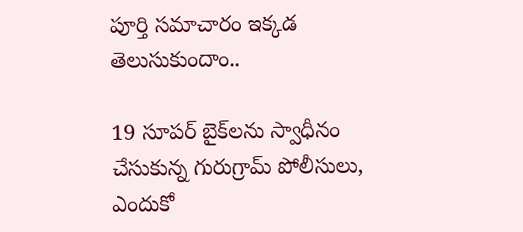పూర్తి సమాచారం ఇక్కడ తెలుసుకుందాం..

19 సూపర్ బైక్‌లను స్వాధీనం చేసుకున్న గురుగ్రామ్ పోలీసులు, ఎందుకో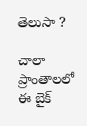తెలుసా ?

చాలా ప్రాంతాలలో ఈ బైక్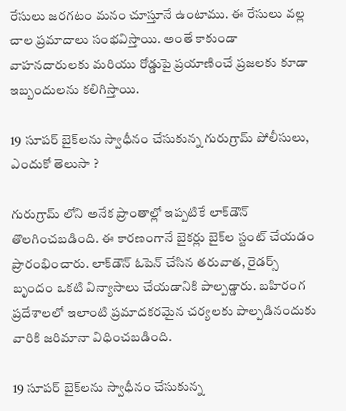రేసులు జరగటం మనం చూస్తూనే ఉంటాము. ఈ రేసులు వల్ల చాల ప్రమాదాలు సంభవిస్తాయి. అంతే కాకుండా వాహనదారులకు మరియు రోడ్డుపై ప్రయాణించే ప్రజలకు కూడా ఇబ్బందులను కలిగిస్తాయి.

19 సూపర్ బైక్‌లను స్వాధీనం చేసుకున్న గురుగ్రామ్ పోలీసులు, ఎందుకో తెలుసా ?

గురుగ్రామ్ లోని అనేక ప్రాంతాల్లో ఇప్పటికే లాక్‌డౌన్ తొలగించబడింది. ఈ కారణంగానే బైకర్లు బైక్‌ల స్టంట్ చేయడం ప్రారంభించారు. లాక్‌డౌన్ ఓపెన్ చేసిన తరువాత, రైడర్స్ బృందం ఒకటి విన్యాసాలు చేయడానికి పాల్పడ్డారు. బహిరంగ ప్రదేశాలలో ఇలాంటి ప్రమాదకరమైన చర్యలకు పాల్పడినందుకు వారికి జరిమానా విధించబడింది.

19 సూపర్ బైక్‌లను స్వాధీనం చేసుకున్న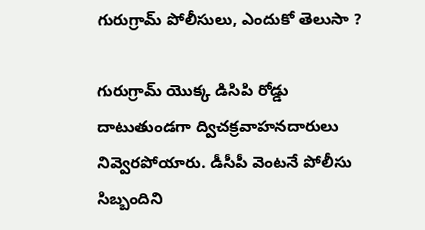గురుగ్రామ్ పోలీసులు, ఎందుకో తెలుసా ?

గురుగ్రామ్ యొక్క డిసిపి రోడ్డు దాటుతుండగా ద్విచక్రవాహనదారులు నివ్వెరపోయారు. డీసీపీ వెంటనే పోలీసు సిబ్బందిని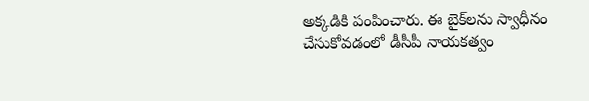అక్కడికి పంపించారు. ఈ బైక్‌లను స్వాధీనం చేసుకోవడంలో డీసీపీ నాయకత్వం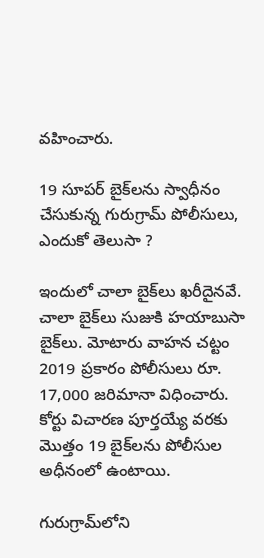వహించారు.

19 సూపర్ బైక్‌లను స్వాధీనం చేసుకున్న గురుగ్రామ్ పోలీసులు, ఎందుకో తెలుసా ?

ఇందులో చాలా బైక్‌లు ఖరీదైనవే. చాలా బైక్‌లు సుజుకి హయాబుసా బైక్‌లు. మోటారు వాహన చట్టం 2019 ప్రకారం పోలీసులు రూ. 17,000 జరిమానా విధించారు. కోర్టు విచారణ పూర్తయ్యే వరకు మొత్తం 19 బైక్‌లను పోలీసుల అధీనంలో ఉంటాయి.

గురుగ్రామ్‌లోని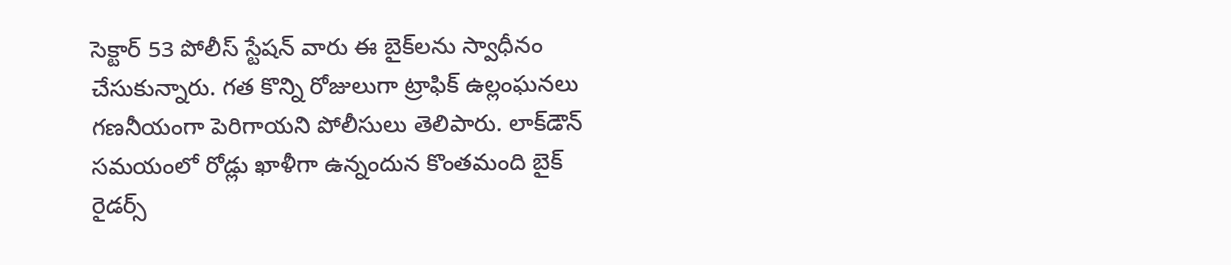సెక్టార్ 53 పోలీస్ స్టేషన్‌ వారు ఈ బైక్‌లను స్వాధీనం చేసుకున్నారు. గత కొన్ని రోజులుగా ట్రాఫిక్ ఉల్లంఘనలు గణనీయంగా పెరిగాయని పోలీసులు తెలిపారు. లాక్‌డౌన్ సమయంలో రోడ్లు ఖాళీగా ఉన్నందున కొంతమంది బైక్ రైడర్స్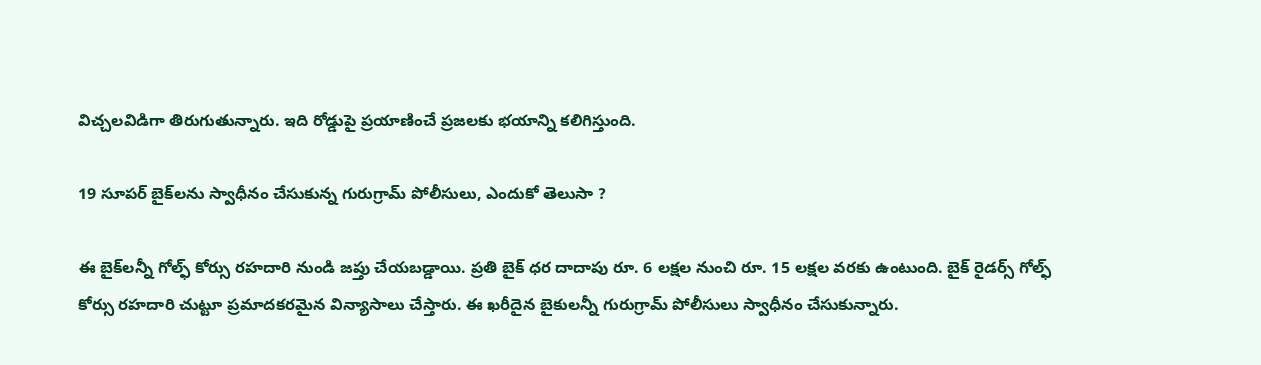విచ్చలవిడిగా తిరుగుతున్నారు. ఇది రోడ్డుపై ప్రయాణించే ప్రజలకు భయాన్ని కలిగిస్తుంది.

19 సూపర్ బైక్‌లను స్వాధీనం చేసుకున్న గురుగ్రామ్ పోలీసులు, ఎందుకో తెలుసా ?

ఈ బైక్‌లన్నీ గోల్ఫ్ కోర్సు రహదారి నుండి జప్తు చేయబడ్డాయి. ప్రతి బైక్‌ ధర దాదాపు రూ. 6 లక్షల నుంచి రూ. 15 లక్షల వరకు ఉంటుంది. బైక్ రైడర్స్ గోల్ఫ్ కోర్సు రహదారి చుట్టూ ప్రమాదకరమైన విన్యాసాలు చేస్తారు. ఈ ఖరీదైన బైకులన్నీ గురుగ్రామ్ పోలీసులు స్వాధీనం చేసుకున్నారు.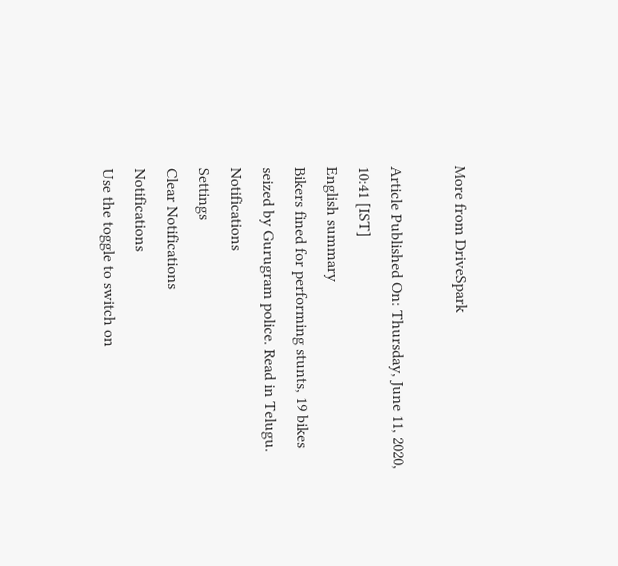More from DriveSpark

Article Published On: Thursday, June 11, 2020, 10:41 [IST]
English summary
Bikers fined for performing stunts, 19 bikes seized by Gurugram police. Read in Telugu.
Notifications
Settings
Clear Notifications
Notifications
Use the toggle to switch on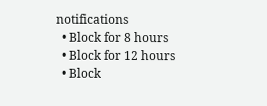notifications
  • Block for 8 hours
  • Block for 12 hours
  • Block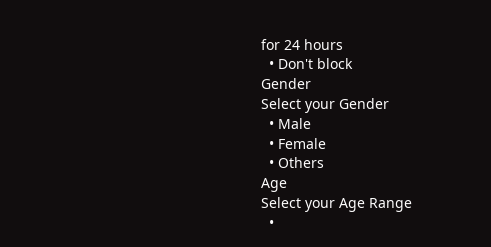for 24 hours
  • Don't block
Gender
Select your Gender
  • Male
  • Female
  • Others
Age
Select your Age Range
  •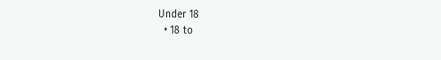Under 18
  • 18 to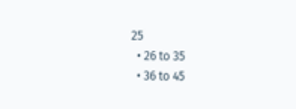25
  • 26 to 35
  • 36 to 45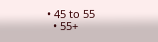• 45 to 55
  • 55+